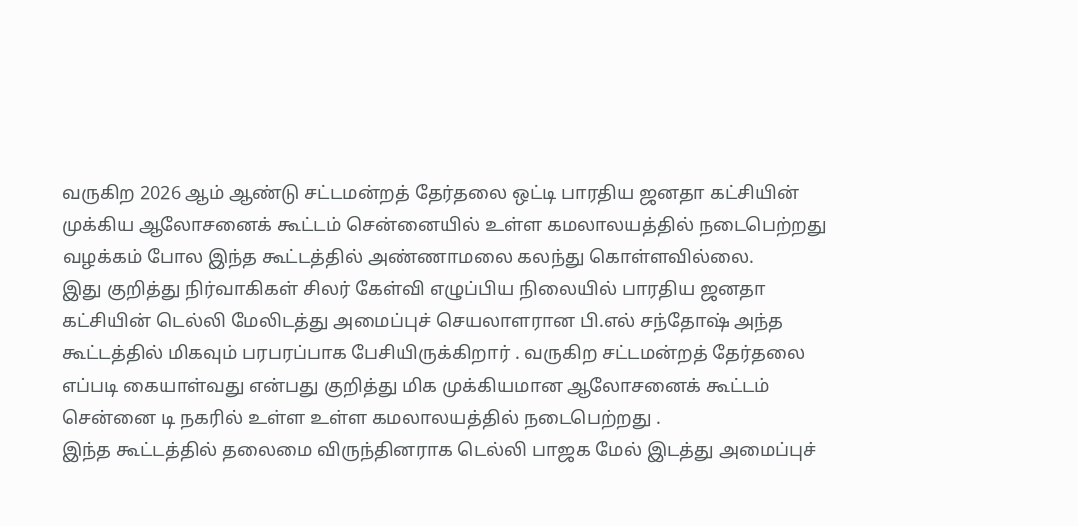வருகிற 2026 ஆம் ஆண்டு சட்டமன்றத் தேர்தலை ஒட்டி பாரதிய ஜனதா கட்சியின் முக்கிய ஆலோசனைக் கூட்டம் சென்னையில் உள்ள கமலாலயத்தில் நடைபெற்றது வழக்கம் போல இந்த கூட்டத்தில் அண்ணாமலை கலந்து கொள்ளவில்லை.
இது குறித்து நிர்வாகிகள் சிலர் கேள்வி எழுப்பிய நிலையில் பாரதிய ஜனதா கட்சியின் டெல்லி மேலிடத்து அமைப்புச் செயலாளரான பி.எல் சந்தோஷ் அந்த கூட்டத்தில் மிகவும் பரபரப்பாக பேசியிருக்கிறார் . வருகிற சட்டமன்றத் தேர்தலை எப்படி கையாள்வது என்பது குறித்து மிக முக்கியமான ஆலோசனைக் கூட்டம் சென்னை டி நகரில் உள்ள உள்ள கமலாலயத்தில் நடைபெற்றது .
இந்த கூட்டத்தில் தலைமை விருந்தினராக டெல்லி பாஜக மேல் இடத்து அமைப்புச்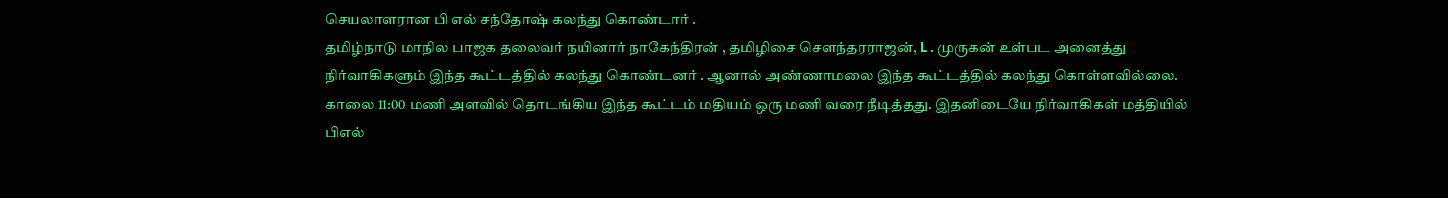செயலாளரான பி எல் சந்தோஷ் கலந்து கொண்டார் .
தமிழ்நாடு மாநில பாஜக தலைவர் நயினார் நாகேந்திரன் , தமிழிசை சௌந்தரராஜன், L . முருகன் உள்பட அனைத்து நிர்வாகிகளும் இந்த கூட்டத்தில் கலந்து கொண்டனர் . ஆனால் அண்ணாமலை இந்த கூட்டத்தில் கலந்து கொள்ளவில்லை.
காலை 11:00 மணி அளவில் தொடங்கிய இந்த கூட்டம் மதியம் ஒரு மணி வரை நீடித்தது. இதனிடையே நிர்வாகிகள் மத்தியில் பிஎல்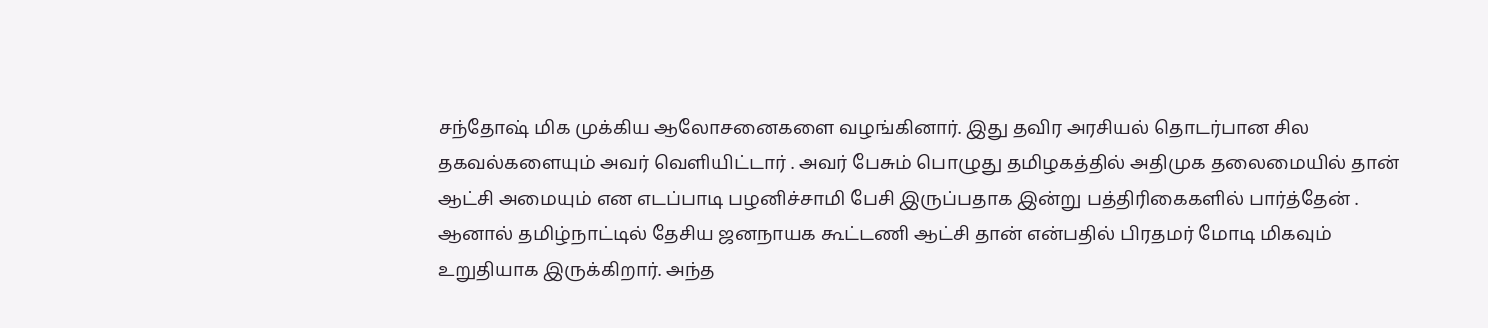சந்தோஷ் மிக முக்கிய ஆலோசனைகளை வழங்கினார். இது தவிர அரசியல் தொடர்பான சில தகவல்களையும் அவர் வெளியிட்டார் . அவர் பேசும் பொழுது தமிழகத்தில் அதிமுக தலைமையில் தான் ஆட்சி அமையும் என எடப்பாடி பழனிச்சாமி பேசி இருப்பதாக இன்று பத்திரிகைகளில் பார்த்தேன் .
ஆனால் தமிழ்நாட்டில் தேசிய ஜனநாயக கூட்டணி ஆட்சி தான் என்பதில் பிரதமர் மோடி மிகவும் உறுதியாக இருக்கிறார். அந்த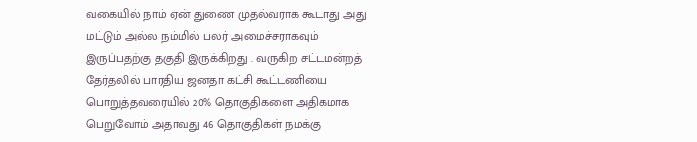வகையில் நாம் ஏன் துணை முதல்வராக கூடாது அது மட்டும் அல்ல நம்மில் பலர் அமைச்சராகவும் இருப்பதற்கு தகுதி இருக்கிறது . வருகிற சட்டமன்றத் தேர்தலில் பாரதிய ஜனதா கட்சி கூட்டணியை பொறுத்தவரையில் 20% தொகுதிகளை அதிகமாக பெறுவோம் அதாவது 46 தொகுதிகள் நமக்கு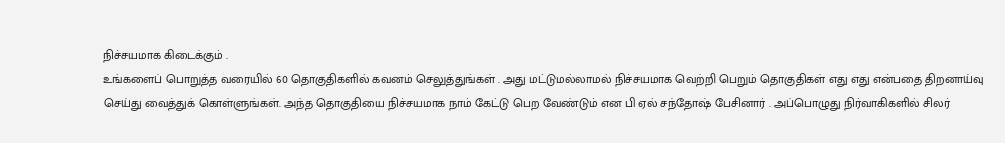நிச்சயமாக கிடைக்கும் .
உங்களைப் பொறுத்த வரையில் 60 தொகுதிகளில் கவனம் செலுத்துங்கள் . அது மட்டுமல்லாமல் நிச்சயமாக வெற்றி பெறும் தொகுதிகள் எது எது என்பதை திறனாய்வு செய்து வைத்துக் கொள்ளுங்கள். அந்த தொகுதியை நிச்சயமாக நாம் கேட்டு பெற வேண்டும் என பி ஏல் சந்தோஷ் பேசினார் . அப்பொழுது நிர்வாகிகளில் சிலர்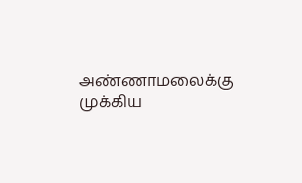அண்ணாமலைக்கு முக்கிய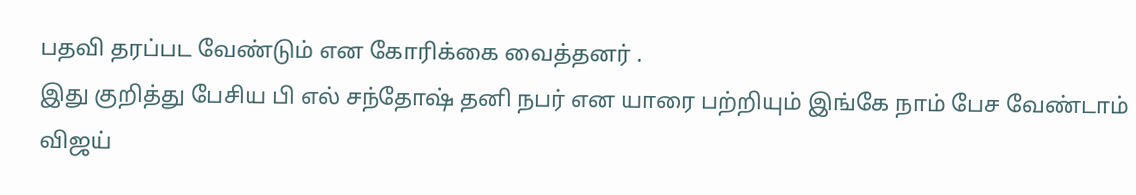பதவி தரப்பட வேண்டும் என கோரிக்கை வைத்தனர் .
இது குறித்து பேசிய பி எல் சந்தோஷ் தனி நபர் என யாரை பற்றியும் இங்கே நாம் பேச வேண்டாம் விஜய்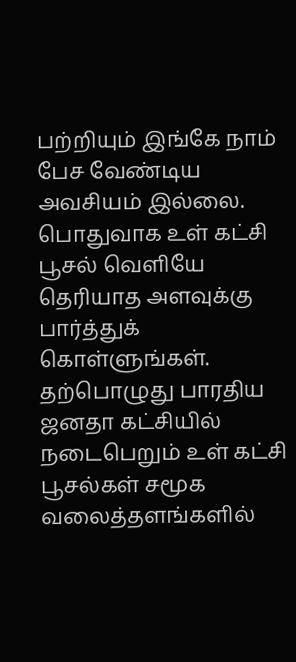பற்றியும் இங்கே நாம் பேச வேண்டிய அவசியம் இல்லை. பொதுவாக உள் கட்சி பூசல் வெளியே தெரியாத அளவுக்கு பார்த்துக் கொள்ளுங்கள். தற்பொழுது பாரதிய ஜனதா கட்சியில் நடைபெறும் உள் கட்சி பூசல்கள் சமூக வலைத்தளங்களில்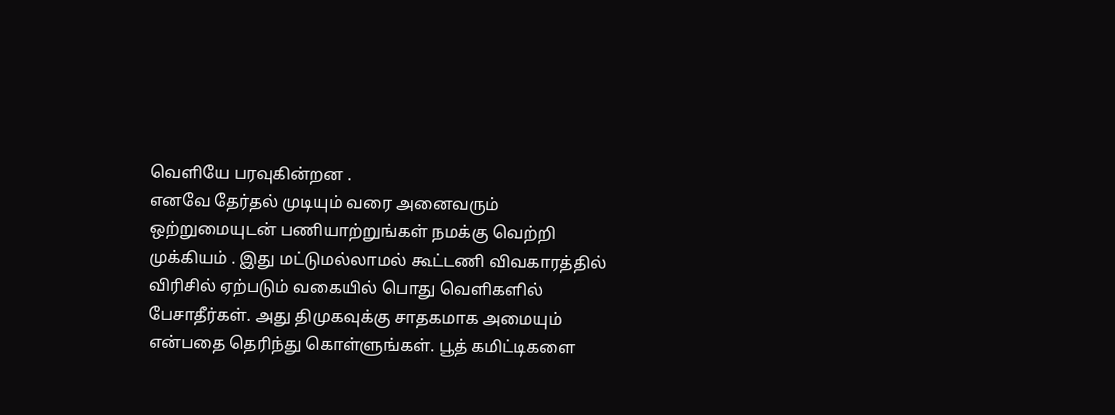வெளியே பரவுகின்றன .
எனவே தேர்தல் முடியும் வரை அனைவரும் ஒற்றுமையுடன் பணியாற்றுங்கள் நமக்கு வெற்றி முக்கியம் . இது மட்டுமல்லாமல் கூட்டணி விவகாரத்தில் விரிசில் ஏற்படும் வகையில் பொது வெளிகளில் பேசாதீர்கள். அது திமுகவுக்கு சாதகமாக அமையும் என்பதை தெரிந்து கொள்ளுங்கள். பூத் கமிட்டிகளை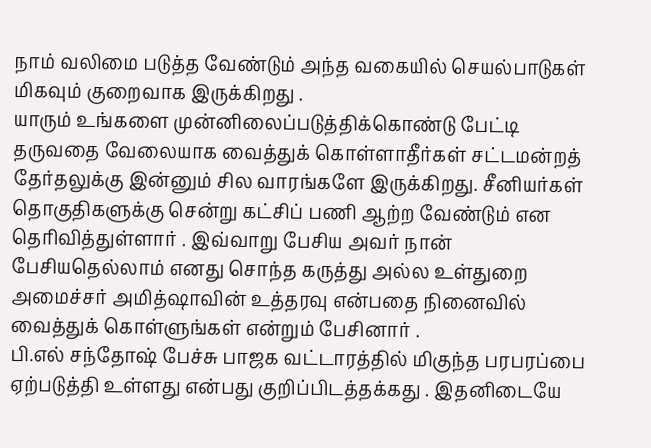நாம் வலிமை படுத்த வேண்டும் அந்த வகையில் செயல்பாடுகள் மிகவும் குறைவாக இருக்கிறது .
யாரும் உங்களை முன்னிலைப்படுத்திக்கொண்டு பேட்டி தருவதை வேலையாக வைத்துக் கொள்ளாதீர்கள் சட்டமன்றத் தேர்தலுக்கு இன்னும் சில வாரங்களே இருக்கிறது. சீனியர்கள் தொகுதிகளுக்கு சென்று கட்சிப் பணி ஆற்ற வேண்டும் என தெரிவித்துள்ளார் . இவ்வாறு பேசிய அவர் நான் பேசியதெல்லாம் எனது சொந்த கருத்து அல்ல உள்துறை அமைச்சர் அமித்ஷாவின் உத்தரவு என்பதை நினைவில் வைத்துக் கொள்ளுங்கள் என்றும் பேசினார் .
பி.எல் சந்தோஷ் பேச்சு பாஜக வட்டாரத்தில் மிகுந்த பரபரப்பை ஏற்படுத்தி உள்ளது என்பது குறிப்பிடத்தக்கது . இதனிடையே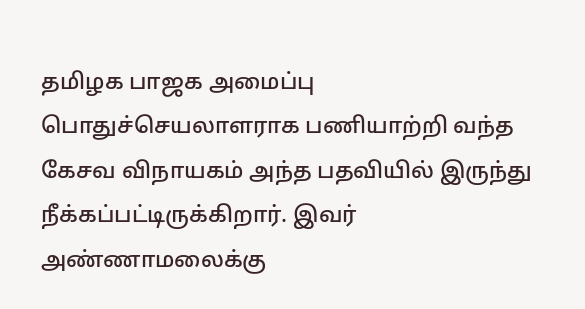தமிழக பாஜக அமைப்பு பொதுச்செயலாளராக பணியாற்றி வந்த கேசவ விநாயகம் அந்த பதவியில் இருந்து நீக்கப்பட்டிருக்கிறார். இவர் அண்ணாமலைக்கு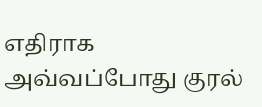எதிராக அவ்வப்போது குரல்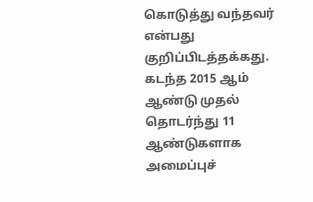கொடுத்து வந்தவர் என்பது குறிப்பிடத்தக்கது.
கடந்த 2015 ஆம் ஆண்டு முதல் தொடர்ந்து 11 ஆண்டுகளாக அமைப்புச்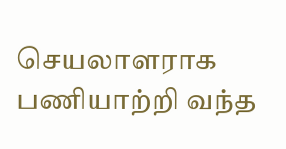செயலாளராக பணியாற்றி வந்த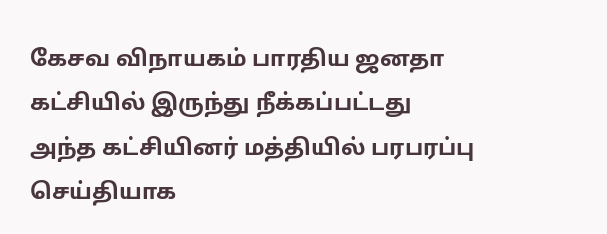கேசவ விநாயகம் பாரதிய ஜனதா கட்சியில் இருந்து நீக்கப்பட்டது அந்த கட்சியினர் மத்தியில் பரபரப்பு செய்தியாக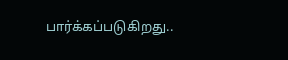பார்க்கப்படுகிறது..